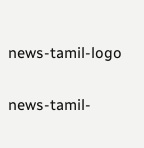news-tamil-logo

news-tamil-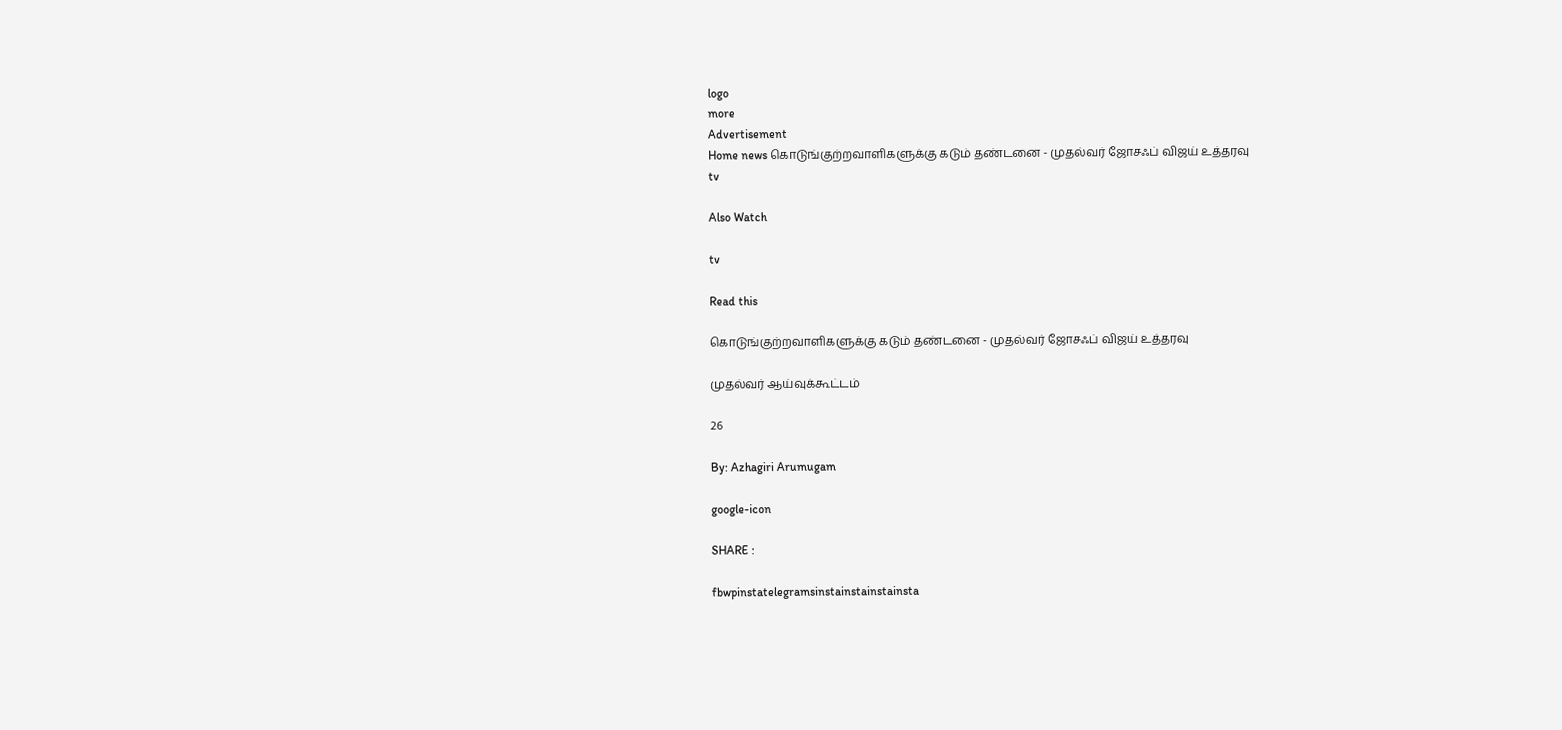logo
more
Advertisement
Home news கொடுங்குற்றவாளிகளுக்கு கடும் தண்டனை - முதல்வர் ஜோசஃப் விஜய் உத்தரவு
tv

Also Watch

tv

Read this

கொடுங்குற்றவாளிகளுக்கு கடும் தண்டனை - முதல்வர் ஜோசஃப் விஜய் உத்தரவு

முதல்வர் ஆய்வுக்கூட்டம்

26

By: Azhagiri Arumugam

google-icon

SHARE :

fbwpinstatelegramsinstainstainstainsta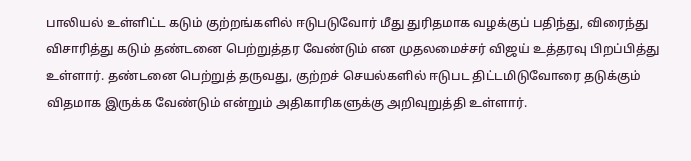பாலியல் உள்ளிட்ட கடும் குற்றங்களில் ஈடுபடுவோர் மீது துரிதமாக வழக்குப் பதிந்து, விரைந்து விசாரித்து கடும் தண்டனை பெற்றுத்தர வேண்டும் என முதலமைச்சர் விஜய் உத்தரவு பிறப்பித்து உள்ளார். தண்டனை பெற்றுத் தருவது, குற்றச் செயல்களில் ஈடுபட திட்டமிடுவோரை தடுக்கும் விதமாக இருக்க வேண்டும் என்றும் அதிகாரிகளுக்கு அறிவுறுத்தி உள்ளார்.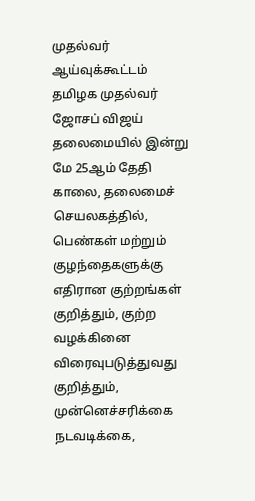முதல்வர் ஆய்வுக்கூட்டம்
தமிழக முதல்வர் ஜோசப் விஜய் தலைமையில் இன்று மே 25ஆம் தேதி காலை, தலைமைச் செயலகத்தில், பெண்கள் மற்றும் குழந்தைகளுக்கு எதிரான குற்றங்கள் குறித்தும், குற்ற வழக்கினை விரைவுபடுத்துவது குறித்தும், முன்னெச்சரிக்கை நடவடிக்கை,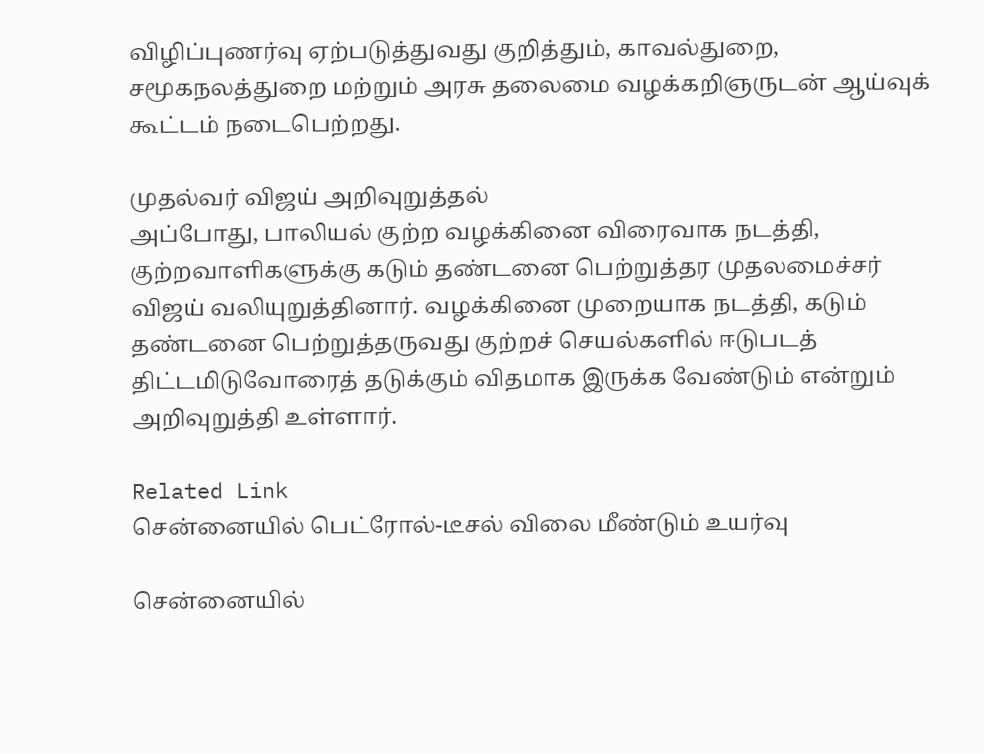விழிப்புணர்வு ஏற்படுத்துவது குறித்தும், காவல்துறை, சமூகநலத்துறை மற்றும் அரசு தலைமை வழக்கறிஞருடன் ஆய்வுக் கூட்டம் நடைபெற்றது.

முதல்வர் விஜய் அறிவுறுத்தல்
அப்போது, பாலியல் குற்ற வழக்கினை விரைவாக நடத்தி, குற்றவாளிகளுக்கு கடும் தண்டனை பெற்றுத்தர முதலமைச்சர் விஜய் வலியுறுத்தினார். வழக்கினை முறையாக நடத்தி, கடும் தண்டனை பெற்றுத்தருவது குற்றச் செயல்களில் ஈடுபடத் திட்டமிடுவோரைத் தடுக்கும் விதமாக இருக்க வேண்டும் என்றும் அறிவுறுத்தி உள்ளார்.

Related Link
சென்னையில் பெட்ரோல்-டீசல் விலை மீண்டும் உயர்வு

சென்னையில்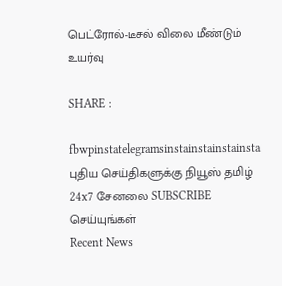பெட்ரோல்-டீசல் விலை மீண்டும் உயர்வு

SHARE :

fbwpinstatelegramsinstainstainstainsta
புதிய செய்திகளுக்கு நியூஸ் தமிழ் 24x7 சேனலை SUBSCRIBE செய்யுங்கள்
Recent News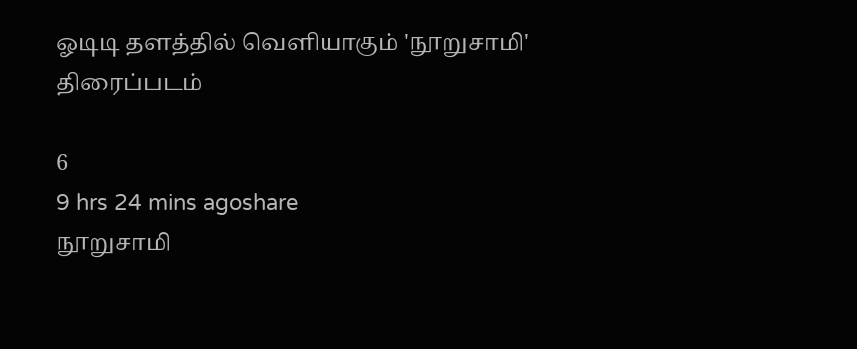ஓடிடி தளத்தில் வெளியாகும் 'நூறுசாமி' திரைப்படம்

6
9 hrs 24 mins agoshare
நூறுசாமி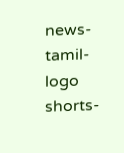news-tamil-logo
shorts-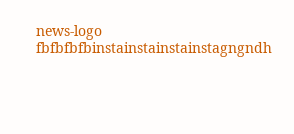news-logo
fbfbfbfbinstainstainstainstagngndh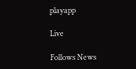playapp

Live

Follows News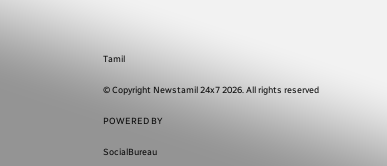Tamil

© Copyright Newstamil 24x7 2026. All rights reserved

POWERED BY

SocialBureau